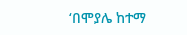‘በሞያሌ ከተማ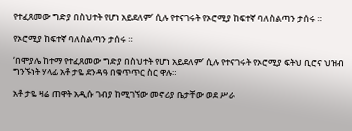የተፈጸመው ግድያ በስህተት የሆነ አይደለም’ ሲሉ የተናገሩት የኦሮሚያ ከፍተኛ ባለስልጣን ታሰሩ ።

የኦሮሚያ ከፍተኛ ባለስልጣን ታሰሩ ።

‘በሞያሌ ከተማ የተፈጸመው ግድያ በስህተት የሆነ አይደለም’ ሲሉ የተናገሩት የኦሮሚያ ፍትህ ቢሮና ህዝብ ግንኙነት ሃላፊ አቶ ታዬ ደንዳዓ በቁጥጥር ስር ዋሉ።

አቶ ታዬ ዛሬ ጠዋት አዲሱ ገብያ ከሚገኘው መኖሪያ ቤታቸው ወደ ሥራ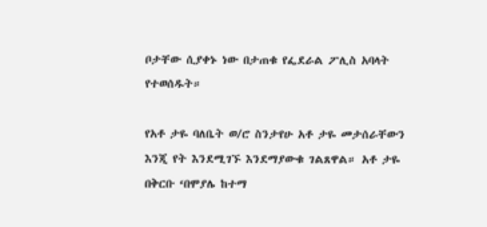ቦታቸው ሲያቀኑ ነው በታጠቁ የፌደራል ፖሊስ አባላት የተወሰዱት።

የአቶ ታዬ ባለቤት ወ/ሮ ስንታየሁ አቶ ታዬ መታሰራቸውን እንጂ የት እንደሚገኙ እንደማያውቁ ገልጸዋል። አቶ ታዬ በቅርቡ ‘በሞያሌ ከተማ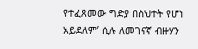የተፈጸመው ግድያ በስህተት የሆነ አይደለም’ ሲሉ ለመገናኛ ብዙሃን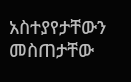አስተያየታቸውን መስጠታቸው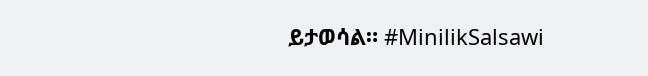ይታወሳል። #MinilikSalsawi